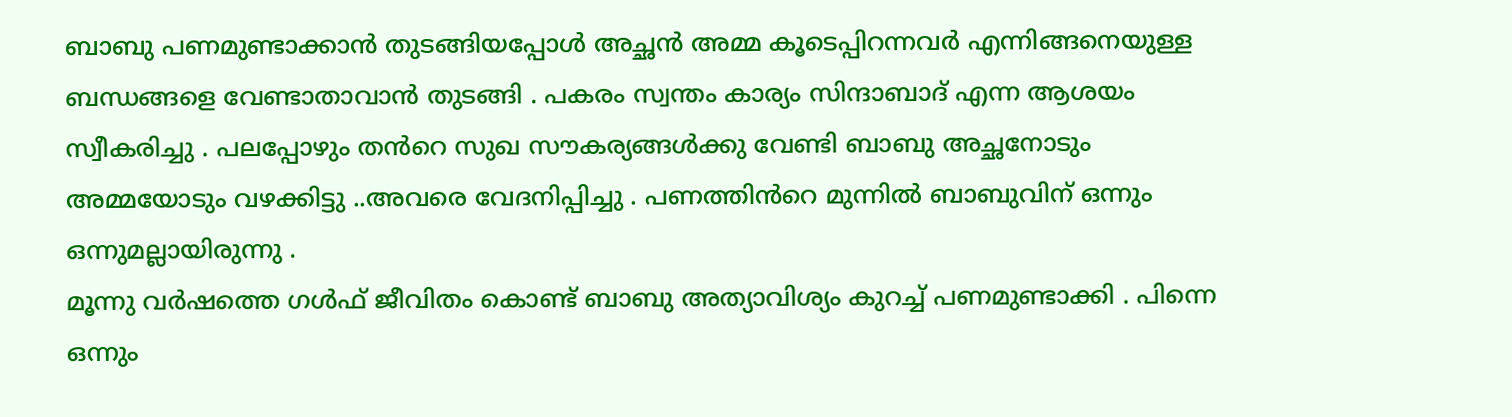ബാബു പണമുണ്ടാക്കാൻ തുടങ്ങിയപ്പോൾ അച്ഛൻ അമ്മ കൂടെപ്പിറന്നവർ എന്നിങ്ങനെയുള്ള ബന്ധങ്ങളെ വേണ്ടാതാവാൻ തുടങ്ങി . പകരം സ്വന്തം കാര്യം സിന്ദാബാദ് എന്ന ആശയം സ്വീകരിച്ചു . പലപ്പോഴും തൻറെ സുഖ സൗകര്യങ്ങൾക്കു വേണ്ടി ബാബു അച്ഛനോടും അമ്മയോടും വഴക്കിട്ടു ..അവരെ വേദനിപ്പിച്ചു . പണത്തിൻറെ മുന്നിൽ ബാബുവിന് ഒന്നും ഒന്നുമല്ലായിരുന്നു .
മൂന്നു വർഷത്തെ ഗൾഫ് ജീവിതം കൊണ്ട് ബാബു അത്യാവിശ്യം കുറച്ച് പണമുണ്ടാക്കി . പിന്നെ ഒന്നും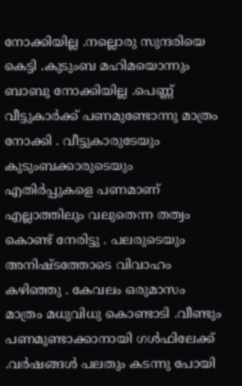നോക്കിയില്ല .നല്ലൊരു സുന്ദരിയെ കെട്ടി .കുടുംബ മഹിമയൊന്നും ബാബു നോക്കിയില്ല .പെണ്ണ് വീട്ടുകാർക്ക് പണമുണ്ടോന്നു മാത്രം നോക്കി . വീട്ടുകാരുടേയും കുടുംബക്കാരുടെയും എതിർപ്പുകളെ പണമാണ് എല്ലാത്തിലും വലുതെന്ന തത്വം കൊണ്ട് നേരിട്ടു . പലരുടെയും അനിഷ്ടത്തോടെ വിവാഹം കഴിഞ്ഞു . കേവലം ഒരുമാസം മാത്രം മധുവിധു കൊണ്ടാടി .വീണ്ടും പണമുണ്ടാക്കാനായി ഗൾഫിലേക്ക് .വർഷങ്ങൾ പലതും കടന്നു പോയി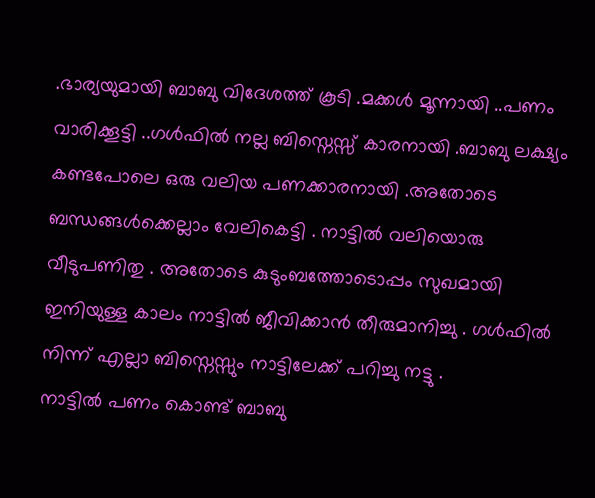.ഭാര്യയുമായി ബാബു വിദേശത്ത് കൂടി .മക്കൾ മൂന്നായി ..പണം വാരിക്കൂട്ടി ..ഗൾഫിൽ നല്ല ബിസ്നെസ്സ് കാരനായി .ബാബു ലക്ഷ്യം കണ്ടപോലെ ഒരു വലിയ പണക്കാരനായി .അതോടെ ബന്ധങ്ങൾക്കെല്ലാം വേലികെട്ടി . നാട്ടിൽ വലിയൊരു വീടുപണിതു . അതോടെ കുടുംബത്തോടൊപ്പം സുഖമായി ഇനിയുള്ള കാലം നാട്ടിൽ ജീവിക്കാൻ തീരുമാനിച്ചു . ഗൾഫിൽ നിന്ന് എല്ലാ ബിസ്നെസ്സും നാട്ടിലേക്ക് പറിച്ചു നട്ടു .
നാട്ടിൽ പണം കൊണ്ട് ബാബു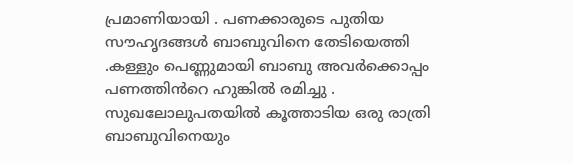പ്രമാണിയായി . പണക്കാരുടെ പുതിയ സൗഹൃദങ്ങൾ ബാബുവിനെ തേടിയെത്തി .കള്ളും പെണ്ണുമായി ബാബു അവർക്കൊപ്പം പണത്തിൻറെ ഹുങ്കിൽ രമിച്ചു .
സുഖലോലുപതയിൽ കൂത്താടിയ ഒരു രാത്രി ബാബുവിനെയും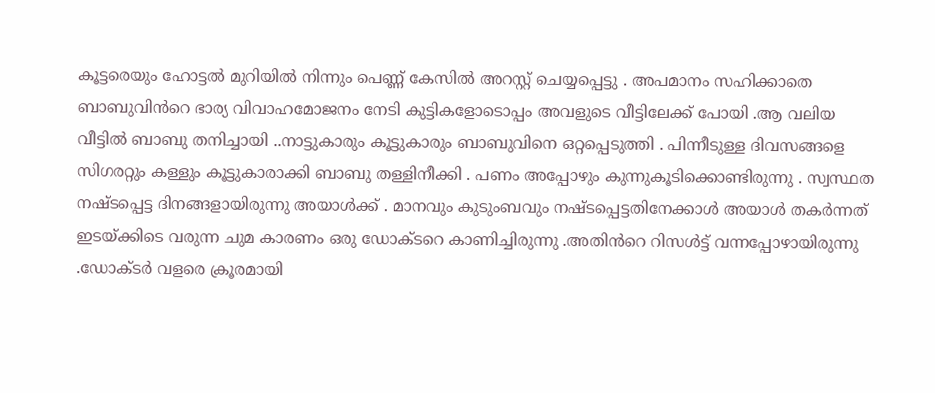കൂട്ടരെയും ഹോട്ടൽ മുറിയിൽ നിന്നും പെണ്ണ് കേസിൽ അറസ്റ്റ് ചെയ്യപ്പെട്ടു . അപമാനം സഹിക്കാതെ ബാബുവിൻറെ ഭാര്യ വിവാഹമോജനം നേടി കുട്ടികളോടൊപ്പം അവളുടെ വീട്ടിലേക്ക് പോയി .ആ വലിയ വീട്ടിൽ ബാബു തനിച്ചായി ..നാട്ടുകാരും കൂട്ടുകാരും ബാബുവിനെ ഒറ്റപ്പെടുത്തി . പിന്നീടുള്ള ദിവസങ്ങളെ സിഗരറ്റും കള്ളും കൂട്ടുകാരാക്കി ബാബു തള്ളിനീക്കി . പണം അപ്പോഴും കുന്നുകൂടിക്കൊണ്ടിരുന്നു . സ്വസ്ഥത നഷ്ടപ്പെട്ട ദിനങ്ങളായിരുന്നു അയാൾക്ക് . മാനവും കുടുംബവും നഷ്ടപ്പെട്ടതിനേക്കാൾ അയാൾ തകർന്നത് ഇടയ്ക്കിടെ വരുന്ന ചുമ കാരണം ഒരു ഡോക്ടറെ കാണിച്ചിരുന്നു .അതിൻറെ റിസൾട്ട് വന്നപ്പോഴായിരുന്നു .ഡോക്ടർ വളരെ ക്രൂരമായി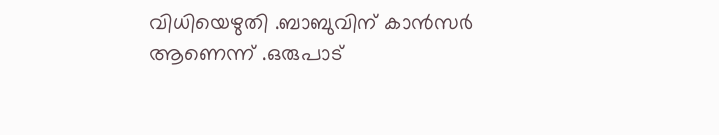വിധിയെഴുതി .ബാബുവിന് കാൻസർ ആണെന്ന് .ഒരുപാട്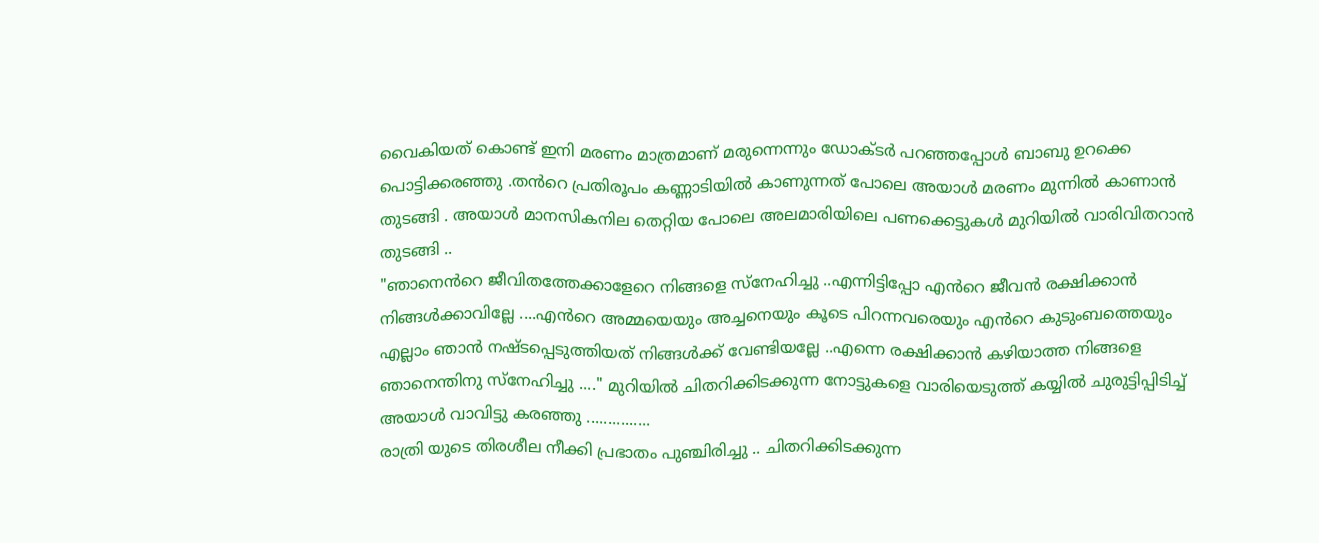വൈകിയത് കൊണ്ട് ഇനി മരണം മാത്രമാണ് മരുന്നെന്നും ഡോക്ടർ പറഞ്ഞപ്പോൾ ബാബു ഉറക്കെ പൊട്ടിക്കരഞ്ഞു .തൻറെ പ്രതിരൂപം കണ്ണാടിയിൽ കാണുന്നത് പോലെ അയാൾ മരണം മുന്നിൽ കാണാൻ തുടങ്ങി . അയാൾ മാനസികനില തെറ്റിയ പോലെ അലമാരിയിലെ പണക്കെട്ടുകൾ മുറിയിൽ വാരിവിതറാൻ തുടങ്ങി ..
"ഞാനെൻറെ ജീവിതത്തേക്കാളേറെ നിങ്ങളെ സ്നേഹിച്ചു ..എന്നിട്ടിപ്പോ എൻറെ ജീവൻ രക്ഷിക്കാൻ നിങ്ങൾക്കാവില്ലേ ....എൻറെ അമ്മയെയും അച്ചനെയും കൂടെ പിറന്നവരെയും എൻറെ കുടുംബത്തെയും എല്ലാം ഞാൻ നഷ്ടപ്പെടുത്തിയത് നിങ്ങൾക്ക് വേണ്ടിയല്ലേ ..എന്നെ രക്ഷിക്കാൻ കഴിയാത്ത നിങ്ങളെ ഞാനെന്തിനു സ്നേഹിച്ചു ...." മുറിയിൽ ചിതറിക്കിടക്കുന്ന നോട്ടുകളെ വാരിയെടുത്ത് കയ്യിൽ ചുരുട്ടിപ്പിടിച്ച് അയാൾ വാവിട്ടു കരഞ്ഞു ...............
രാത്രി യുടെ തിരശീല നീക്കി പ്രഭാതം പുഞ്ചിരിച്ചു .. ചിതറിക്കിടക്കുന്ന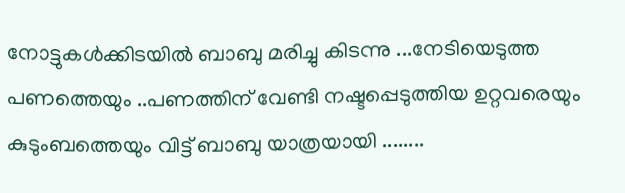നോട്ടുകൾക്കിടയിൽ ബാബു മരിച്ചു കിടന്നു ...നേടിയെടുത്ത പണത്തെയും ..പണത്തിന് വേണ്ടി നഷ്ടപ്പെടുത്തിയ ഉറ്റവരെയും കുടുംബത്തെയും വിട്ട് ബാബു യാത്രയായി ........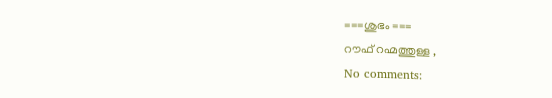===ശുഭം ===
റൗഫ് റഹ്മത്തുള്ള ,
No comments: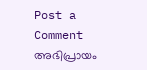Post a Comment
അഭിപ്രായം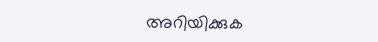അറിയിക്കുക